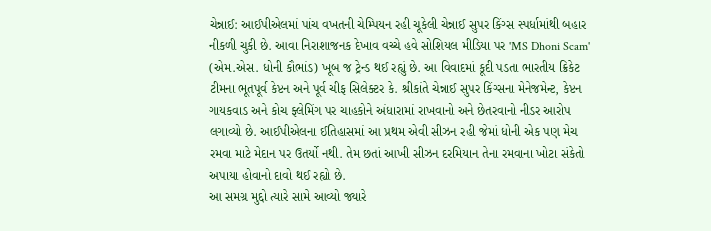ચેન્નાઈ: આઈપીએલમાં પાંચ વખતની ચેમ્પિયન રહી ચૂકેલી ચેન્નાઈ સુપર કિંગ્સ સ્પર્ધામાંથી બહાર નીકળી ચુકી છે. આવા નિરાશાજનક દેખાવ વચ્ચે હવે સોશિયલ મીડિયા પર 'MS Dhoni Scam' (એમ.એસ. ધોની કૌભાંડ) ખૂબ જ ટ્રેન્ડ થઈ રહ્યું છે. આ વિવાદમાં કૂદી પડતા ભારતીય ક્રિકેટ ટીમના ભૂતપૂર્વ કેપ્ટન અને પૂર્વ ચીફ સિલેક્ટર કે. શ્રીકાંતે ચેન્નાઈ સુપર કિંગ્સના મેનેજમેન્ટ, કેપ્ટન ગાયકવાડ અને કોચ ફ્લેમિંગ પર ચાહકોને અંધારામાં રાખવાનો અને છેતરવાનો નીડર આરોપ લગાવ્યો છે. આઈપીએલના ઈતિહાસમાં આ પ્રથમ એવી સીઝન રહી જેમાં ધોની એક પણ મેચ રમવા માટે મેદાન પર ઉતર્યો નથી. તેમ છતાં આખી સીઝન દરમિયાન તેના રમવાના ખોટા સંકેતો અપાયા હોવાનો દાવો થઈ રહ્યો છે.
આ સમગ્ર મુદ્દો ત્યારે સામે આવ્યો જ્યારે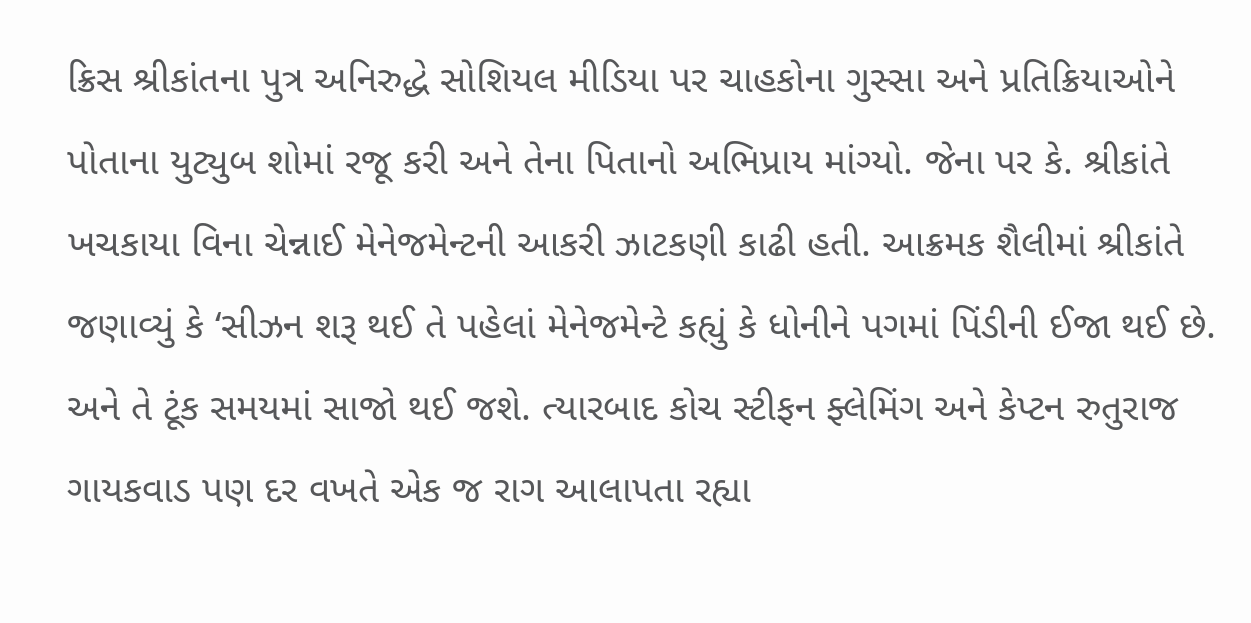ક્રિસ શ્રીકાંતના પુત્ર અનિરુદ્ધે સોશિયલ મીડિયા પર ચાહકોના ગુસ્સા અને પ્રતિક્રિયાઓને પોતાના યુટ્યુબ શોમાં રજૂ કરી અને તેના પિતાનો અભિપ્રાય માંગ્યો. જેના પર કે. શ્રીકાંતે ખચકાયા વિના ચેન્નાઈ મેનેજમેન્ટની આકરી ઝાટકણી કાઢી હતી. આક્રમક શૈલીમાં શ્રીકાંતે જણાવ્યું કે ‘સીઝન શરૂ થઈ તે પહેલાં મેનેજમેન્ટે કહ્યું કે ધોનીને પગમાં પિંડીની ઈજા થઈ છે. અને તે ટૂંક સમયમાં સાજો થઈ જશે. ત્યારબાદ કોચ સ્ટીફન ફ્લેમિંગ અને કેપ્ટન રુતુરાજ ગાયકવાડ પણ દર વખતે એક જ રાગ આલાપતા રહ્યા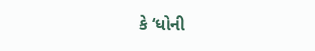કે ‘ધોની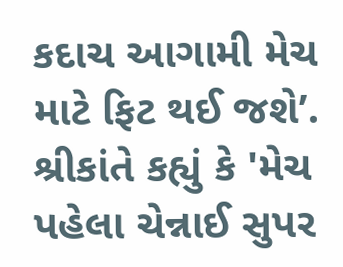કદાચ આગામી મેચ માટે ફિટ થઈ જશે’.
શ્રીકાંતે કહ્યું કે 'મેચ પહેલા ચેન્નાઈ સુપર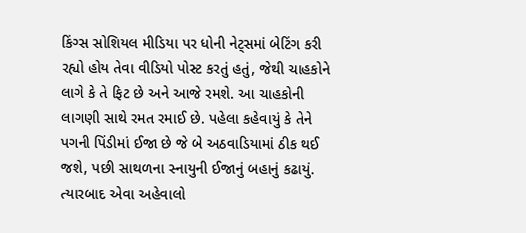કિંગ્સ સોશિયલ મીડિયા પર ધોની નેટ્સમાં બેટિંગ કરી રહ્યો હોય તેવા વીડિયો પોસ્ટ કરતું હતું, જેથી ચાહકોને લાગે કે તે ફિટ છે અને આજે રમશે. આ ચાહકોની લાગણી સાથે રમત રમાઈ છે. પહેલા કહેવાયું કે તેને પગની પિંડીમાં ઈજા છે જે બે અઠવાડિયામાં ઠીક થઈ જશે, પછી સાથળના સ્નાયુની ઈજાનું બહાનું કઢાયું. ત્યારબાદ એવા અહેવાલો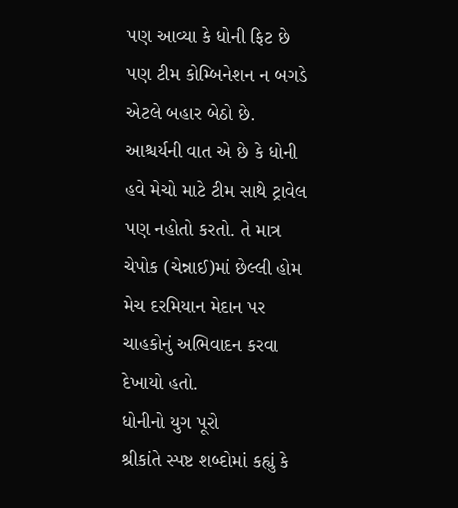પણ આવ્યા કે ધોની ફિટ છે પણ ટીમ કોમ્બિનેશન ન બગડે એટલે બહાર બેઠો છે. આશ્ચર્યની વાત એ છે કે ધોની હવે મેચો માટે ટીમ સાથે ટ્રાવેલ પણ નહોતો કરતો. તે માત્ર ચેપોક (ચેન્નાઈ)માં છેલ્લી હોમ મેચ દરમિયાન મેદાન પર ચાહકોનું અભિવાદન કરવા દેખાયો હતો.
ધોનીનો યુગ પૂરો
શ્રીકાંતે સ્પષ્ટ શબ્દોમાં કહ્યું કે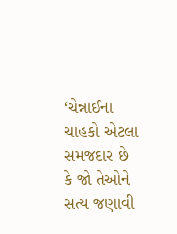‘ચેન્નાઈના ચાહકો એટલા સમજદાર છે કે જો તેઓને સત્ય જણાવી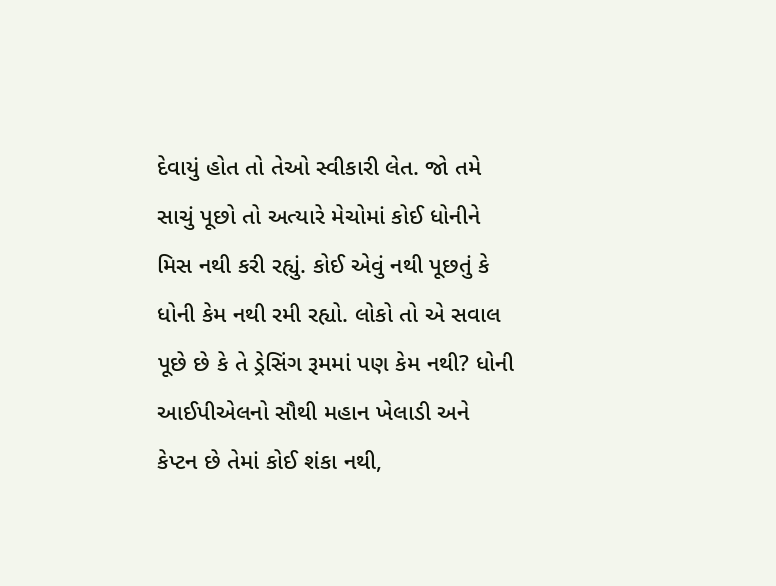દેવાયું હોત તો તેઓ સ્વીકારી લેત. જો તમે સાચું પૂછો તો અત્યારે મેચોમાં કોઈ ધોનીને મિસ નથી કરી રહ્યું. કોઈ એવું નથી પૂછતું કે ધોની કેમ નથી રમી રહ્યો. લોકો તો એ સવાલ પૂછે છે કે તે ડ્રેસિંગ રૂમમાં પણ કેમ નથી? ધોની આઈપીએલનો સૌથી મહાન ખેલાડી અને કેપ્ટન છે તેમાં કોઈ શંકા નથી,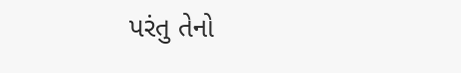પરંતુ તેનો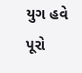યુગ હવે પૂરો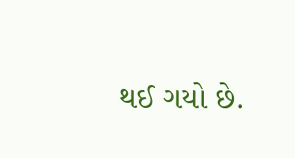થઈ ગયો છે.